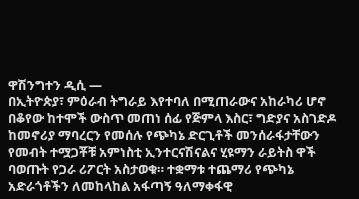ዋሽንግተን ዲሲ —
በኢትዮጵያ፣ ምዕራብ ትግራይ እየተባለ በሚጠራውና አከራካሪ ሆኖ በቆየው ከተሞች ውስጥ መጠነ ሰፊ የጅምላ እስር፣ ግድያና አስገድዶ ከመኖሪያ ማባረርን የመሰሉ የጭካኔ ድርጊቶች መንሰራፋታቸውን የመብት ተሟጋቾቹ አምነስቲ ኢንተርናሽናልና ሂዩማን ራይትስ ዋች ባወጡት የጋራ ሪፖርት አስታወቁ። ተቋማቱ ተጨማሪ የጭካኔ አድራጎቶችን ለመከላከል አፋጣኝ ዓለማቀፋዊ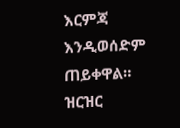እርምጃ እንዲወሰድም ጠይቀዋል።
ዝርዝር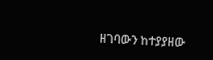ዘገባውን ከተያያዘው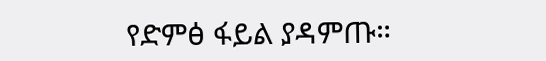የድምፅ ፋይል ያዳምጡ።